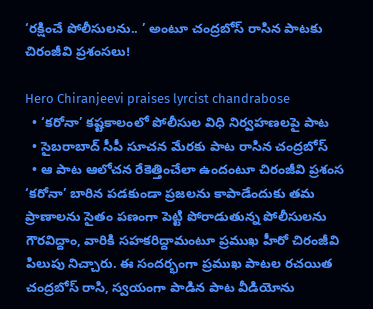‘రక్షించే పోలీసులను.. ’ అంటూ చంద్రబోస్ రాసిన పాటకు చిరంజీవి ప్రశంసలు!

Hero Chiranjeevi praises lyrcist chandrabose
  • ‘కరోనా’ కష్టకాలంలో పోలీసుల విధి నిర్వహణలపై పాట
  • సైబరాబాద్ సీపీ సూచన మేరకు పాట రాసిన చంద్రబోస్
  • ఆ పాట ఆలోచన రేకెత్తించేలా ఉందంటూ చిరంజీవి ప్రశంస
‘కరోనా’ బారిన పడకుండా ప్రజలను కాపాడేందుకు తమ ప్రాణాలను సైతం పణంగా పెట్టి పోరాడుతున్న పోలీసులను గౌరవిద్దాం, వారికి సహకరిద్దామంటూ ప్రముఖ హీరో చిరంజీవి పిలుపు నిచ్చారు. ఈ సందర్భంగా ప్రముఖ పాటల రచయిత చంద్రబోస్ రాసి, స్వయంగా పాడిన పాట వీడియోను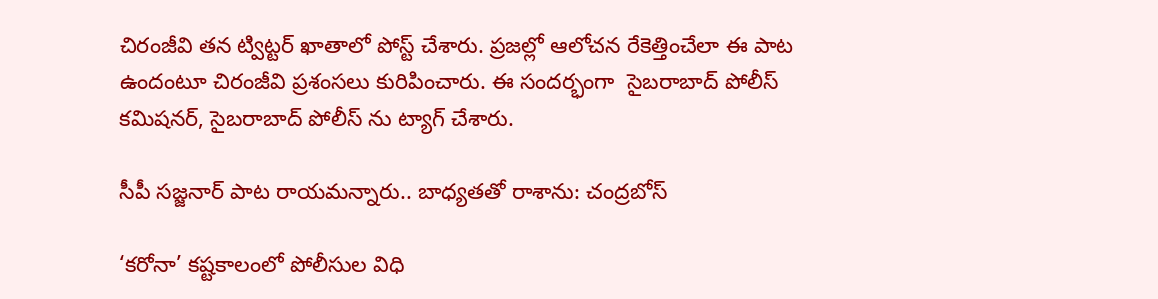చిరంజీవి తన ట్విట్టర్ ఖాతాలో పోస్ట్ చేశారు. ప్రజల్లో ఆలోచన రేకెత్తించేలా ఈ పాట ఉందంటూ చిరంజీవి ప్రశంసలు కురిపించారు. ఈ సందర్భంగా  సైబరాబాద్ పోలీస్ కమిషనర్, సైబరాబాద్ పోలీస్ ను ట్యాగ్ చేశారు.

సీపీ సజ్జనార్ పాట రాయమన్నారు.. బాధ్యతతో రాశాను: చంద్రబోస్

‘కరోనా’ కష్టకాలంలో పోలీసుల విధి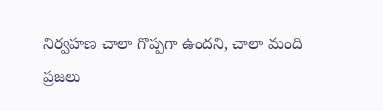నిర్వహణ చాలా గొప్పగా ఉందని, చాలా మంది ప్రజలు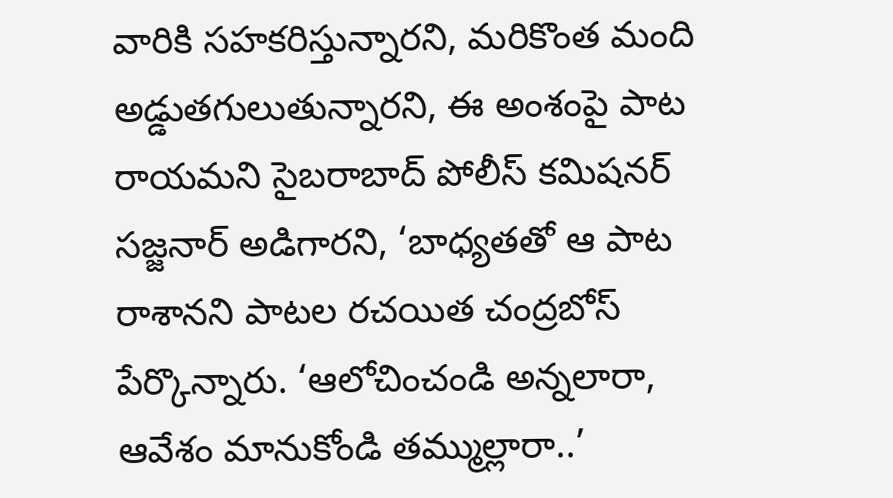వారికి సహకరిస్తున్నారని, మరికొంత మంది అడ్డుతగులుతున్నారని, ఈ అంశంపై పాట రాయమని సైబరాబాద్ పోలీస్ కమిషనర్ సజ్జనార్ అడిగారని, ‘బాధ్యతతో ఆ పాట రాశానని పాటల రచయిత చంద్రబోస్ పేర్కొన్నారు. ‘ఆలోచించండి అన్నలారా, ఆవేశం మానుకోండి తమ్ముల్లారా..’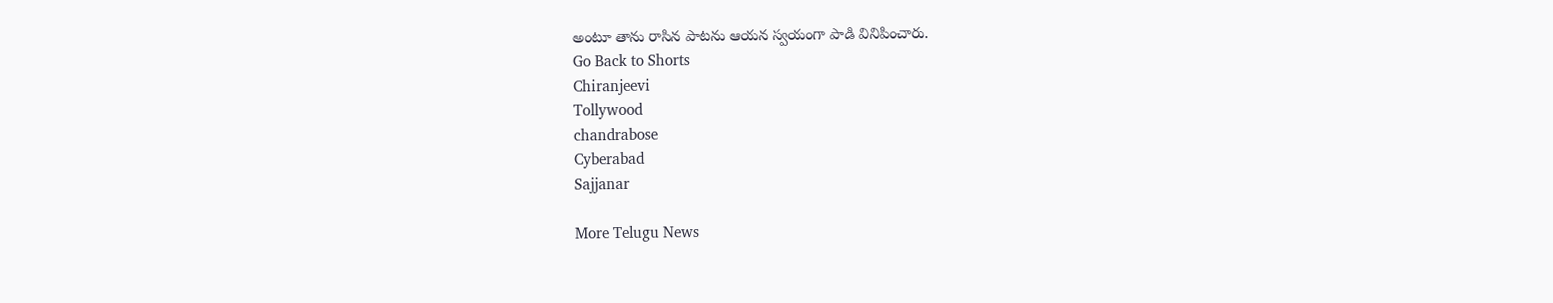అంటూ తాను రాసిన పాటను ఆయన స్వయంగా పాడి వినిపించారు.
Go Back to Shorts
Chiranjeevi
Tollywood
chandrabose
Cyberabad
Sajjanar

More Telugu News